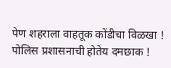पेण शहराला वाहतूक कोंडीचा विळखा !
पोलिस प्रशासनाची होतेय दमछाक !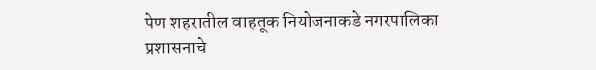पेण शहरातील वाहतूक नियोजनाकडे नगरपालिका प्रशासनाचे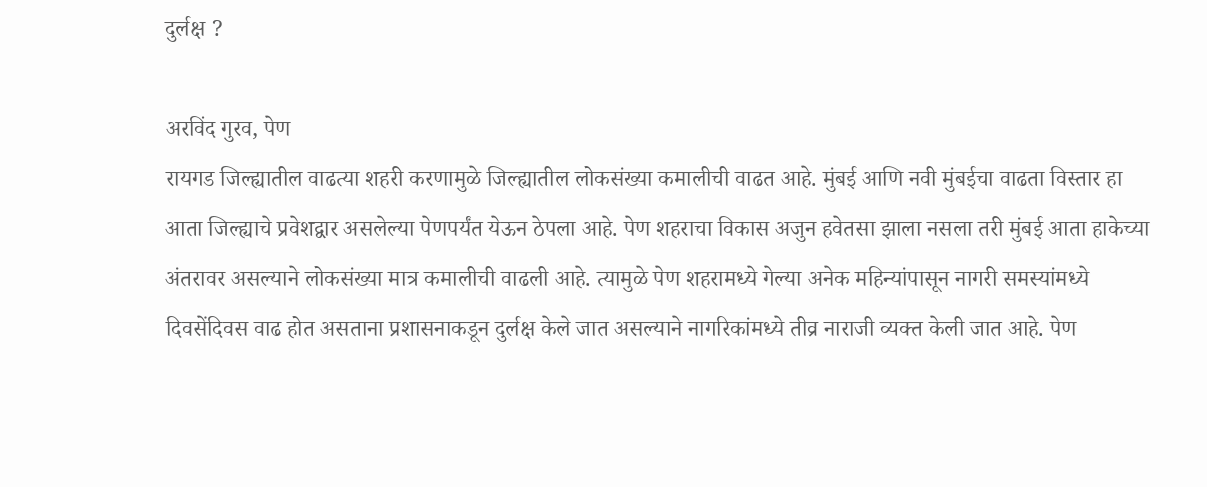दुर्लक्ष ?

अरविंद गुरव, पेण
रायगड जिल्ह्यातील वाढत्या शहरी करणामुळे जिल्ह्यातील लोकसंख्या कमालीची वाढत आहे. मुंबई आणि नवी मुंबईचा वाढता विस्तार हा आता जिल्ह्याचे प्रवेशद्वार असलेल्या पेणपर्यंत येऊन ठेपला आहे. पेण शहराचा विकास अजुन हवेतसा झाला नसला तरी मुंबई आता हाकेच्या अंतरावर असल्याने लोकसंख्या मात्र कमालीची वाढली आहे. त्यामुळे पेण शहरामध्ये गेल्या अनेक महिन्यांपासून नागरी समस्यांमध्ये दिवसेंदिवस वाढ होत असताना प्रशासनाकडून दुर्लक्ष केले जात असल्याने नागरिकांमध्ये तीव्र नाराजी व्यक्त केली जात आहे. पेण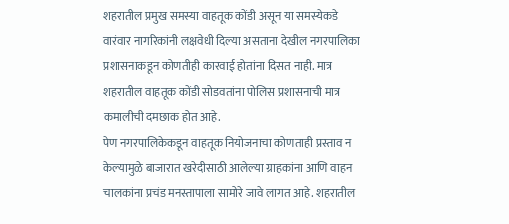शहरातील प्रमुख समस्या वाहतूक कोंडी असून या समस्येकडे वारंवार नागरिकांनी लक्षवेधी दिल्या असताना देखील नगरपालिका प्रशासनाकडून कोणतीही कारवाई होतांना दिसत नाही. मात्र शहरातील वाहतूक कोंडी सोडवतांना पोलिस प्रशासनाची मात्र कमालीची दमछाक होत आहे.
पेण नगरपालिकेकडून वाहतूक नियोजनाचा कोणताही प्रस्ताव न केल्यामुळे बाजारात खरेदीसाठी आलेल्या ग्राहकांना आणि वाहन चालकांना प्रचंड मनस्तापाला सामोरे जावे लागत आहे. शहरातील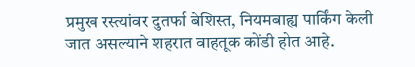प्रमुख रस्त्यांवर दुतर्फा बेशिस्त, नियमबाह्य पार्किंग केली जात असल्याने शहरात वाहतूक कोंडी होत आहे.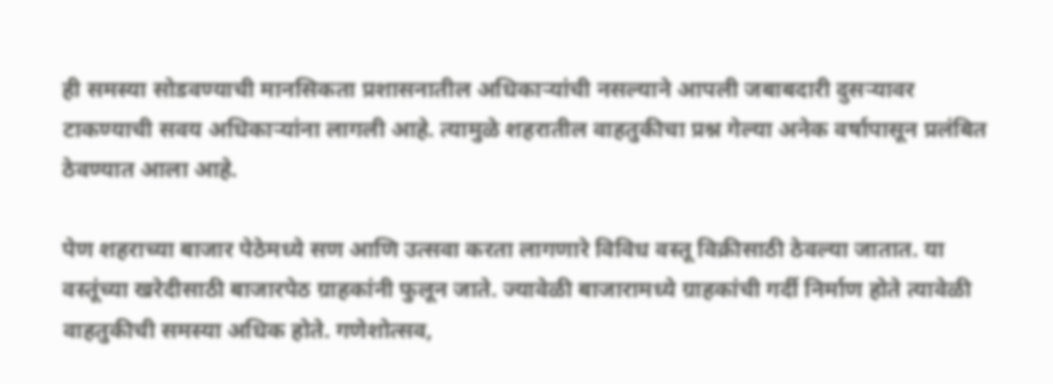ही समस्या सोडवण्याची मानसिकता प्रशासनातील अधिकाऱ्यांची नसल्याने आपली जबाबदारी दुसऱ्यावर टाकण्याची सवय अधिकाऱ्यांना लागली आहे. त्यामुळे शहरातील वाहतुकीचा प्रश्न गेल्या अनेक वर्षापासून प्रलंबित ठेवण्यात आला आहे.

पेण शहराच्या बाजार पेठेमध्ये सण आणि उत्सवा करता लागणारे विविध वस्तू विक्रीसाठी ठेवल्या जातात. या वस्तूंच्या खरेदीसाठी बाजारपेठ ग्राहकांनी फुलून जाते. ज्यावेळी बाजारामध्ये ग्राहकांची गर्दी निर्माण होते त्यावेळी वाहतुकीची समस्या अधिक होते. गणेशोत्सव,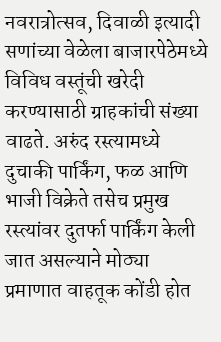नवरात्रोत्सव, दिवाळी इत्यादी सणांच्या वेळेला बाजारपेठेमध्ये विविध वस्तूंची खरेदी करण्यासाठी ग्राहकांची संख्या वाढते. अरुंद रस्त्यामध्ये दुचाकी पार्किंग, फळ आणि भाजी विक्रेते तसेच प्रमुख रस्त्यांवर दुतर्फा पार्किंग केली जात असल्याने मोठ्या प्रमाणात वाहतूक कोंडी होत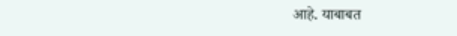आहे. याबाबत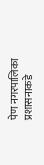पेण नगरपालिका प्रशासनाकडे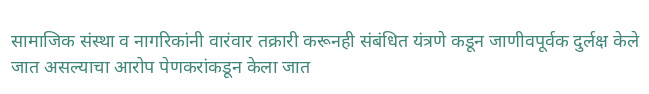सामाजिक संस्था व नागरिकांनी वारंवार तक्रारी करूनही संबंधित यंत्रणे कडून जाणीवपूर्वक दुर्लक्ष केले जात असल्याचा आरोप पेणकरांकडून केला जात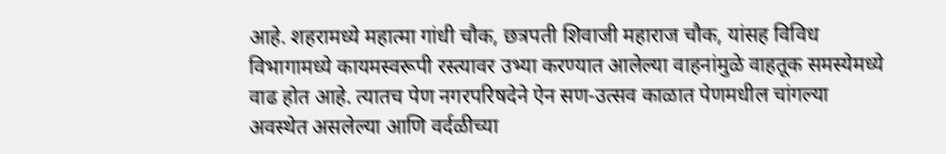आहे. शहरामध्ये महात्मा गांधी चौक, छत्रपती शिवाजी महाराज चौक, यांसह विविध विभागामध्ये कायमस्वरूपी रस्त्यावर उभ्या करण्यात आलेल्या वाहनांमुळे वाहतूक समस्येमध्ये वाढ होत आहे. त्यातच पेण नगरपरिषदेने ऐन सण-उत्सव काळात पेणमधील चांगल्या अवस्थेत असलेल्या आणि वर्दळीच्या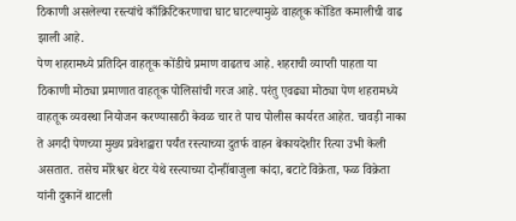ठिकाणी असलेल्या रस्त्यांचे काँक्रिटिकरणाचा घाट घाटल्यामुळे वाहतूक कोंडित कमालीची वाढ झाली आहे.
पेण शहरामध्ये प्रतिदिन वाहतूक कोंडीचे प्रमाण वाढतच आहे. शहराची व्याप्ती पाहता या ठिकाणी मोठ्या प्रमाणात वाहतूक पोलिसांची गरज आहे. परंतु एवढ्या मोठ्या पेण शहरामध्ये वाहतूक व्यवस्था नियोजन करण्यासाठी केवळ चार ते पाच पोलीस कार्यरत आहेत. चावड़ी नाका ते अगदी पेणच्या मुख्य प्रवेशद्वारा पर्यंत रस्त्याच्या दुतर्फ वाहन बेकायदेशीर रित्या उभी केली असतात. तसेच मोरेश्वर थेटर येथे रस्त्याच्या दोन्हींबाजुला कांदा, बटाटे विक्रेता, फळ विक्रेता यांनी दुकानें थाटली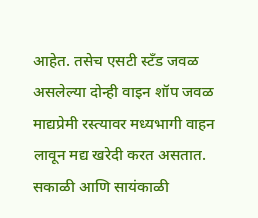आहेत. तसेच एसटी स्टँड जवळ असलेल्या दोन्ही वाइन शॉप जवळ माद्यप्रेमी रस्त्यावर मध्यभागी वाहन लावून मद्य खरेदी करत असतात. सकाळी आणि सायंकाळी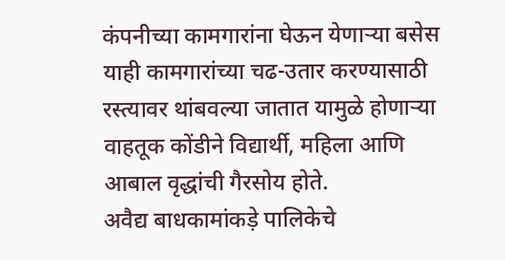कंपनीच्या कामगारांना घेऊन येणाऱ्या बसेस याही कामगारांच्या चढ-उतार करण्यासाठी रस्त्यावर थांबवल्या जातात यामुळे होणाऱ्या वाहतूक कोंडीने विद्यार्थी, महिला आणि आबाल वृद्धांची गैरसोय होते.
अवैद्य बाधकामांकड़े पालिकेचे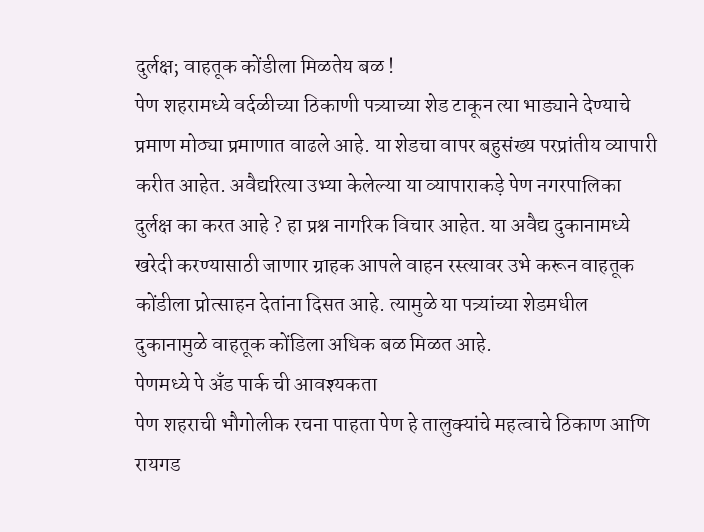दुर्लक्ष; वाहतूक कोंडीला मिळतेय बळ !
पेण शहरामध्ये वर्दळीच्या ठिकाणी पत्र्याच्या शेड टाकून त्या भाड्याने देण्याचे प्रमाण मोठ्या प्रमाणात वाढले आहे. या शेडचा वापर बहुसंख्य परप्रांतीय व्यापारी करीत आहेत. अवैद्यरित्या उभ्या केलेल्या या व्यापाराकड़े पेण नगरपालिका दुर्लक्ष का करत आहे ? हा प्रश्न नागरिक विचार आहेत. या अवैद्य दुकानामध्ये खरेदी करण्यासाठी जाणार ग्राहक आपले वाहन रस्त्यावर उभे करून वाहतूक कोंडीला प्रोत्साहन देतांना दिसत आहे. त्यामुळे या पत्र्यांच्या शेडमधील दुकानामुळे वाहतूक कोंडिला अधिक बळ मिळत आहे.
पेणमध्ये पे अँड पार्क ची आवश्यकता
पेण शहराची भौगोलीक रचना पाहता पेण हे तालुक्यांचे महत्वाचे ठिकाण आणि रायगड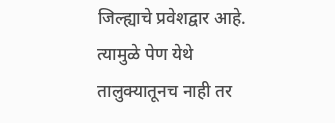जिल्ह्याचे प्रवेशद्वार आहे. त्यामुळे पेण येथे तालुक्यातूनच नाही तर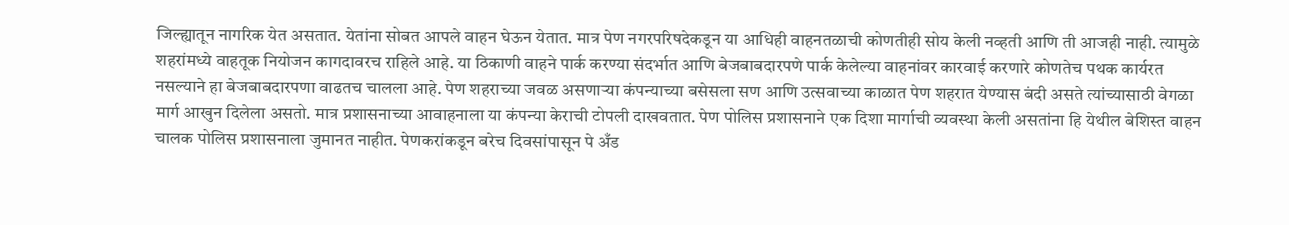जिल्ह्यातून नागरिक येत असतात. येतांना सोबत आपले वाहन घेऊन येतात. मात्र पेण नगरपरिषदेकडून या आधिही वाहनतळाची कोणतीही सोय केली नव्हती आणि ती आजही नाही. त्यामुळे शहरांमध्ये वाहतूक नियोजन कागदावरच राहिले आहे. या ठिकाणी वाहने पार्क करण्या संदर्भात आणि बेजबाबदारपणे पार्क केलेल्या वाहनांवर कारवाई करणारे कोणतेच पथक कार्यरत नसल्याने हा बेजबाबदारपणा वाढतच चालला आहे. पेण शहराच्या जवळ असणाऱ्या कंपन्याच्या बसेसला सण आणि उत्सवाच्या काळात पेण शहरात येण्यास बंदी असते त्यांच्यासाठी वेगळा मार्ग आखुन दिलेला असतो. मात्र प्रशासनाच्या आवाहनाला या कंपन्या केराची टोपली दाखवतात. पेण पोलिस प्रशासनाने एक दिशा मार्गाची व्यवस्था केली असतांना हि येथील बेशिस्त वाहन चालक पोलिस प्रशासनाला जुमानत नाहीत. पेणकरांकडून बरेच दिवसांपासून पे अँड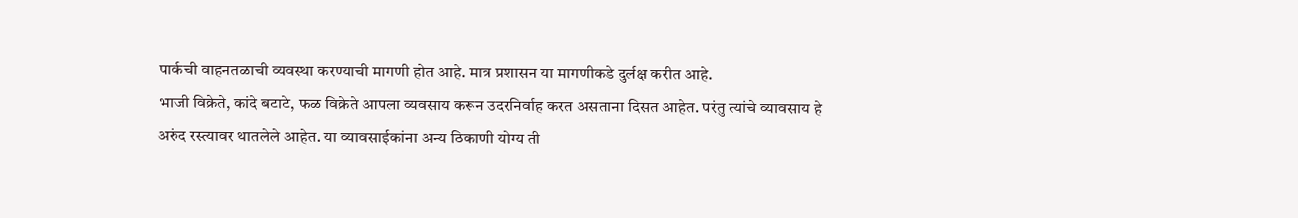पार्कची वाहनतळाची व्यवस्था करण्याची मागणी होत आहे. मात्र प्रशासन या मागणीकडे दुर्लक्ष करीत आहे.
भाजी विक्रेते, कांदे बटाटे, फळ विक्रेते आपला व्यवसाय करून उदरनिर्वाह करत असताना दिसत आहेत. परंतु त्यांचे व्यावसाय हे अरुंद रस्त्यावर थातलेले आहेत. या व्यावसाईकांना अन्य ठिकाणी योग्य ती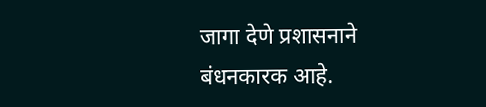जागा देणे प्रशासनाने बंधनकारक आहे.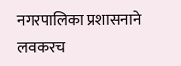नगरपालिका प्रशासनाने लवकरच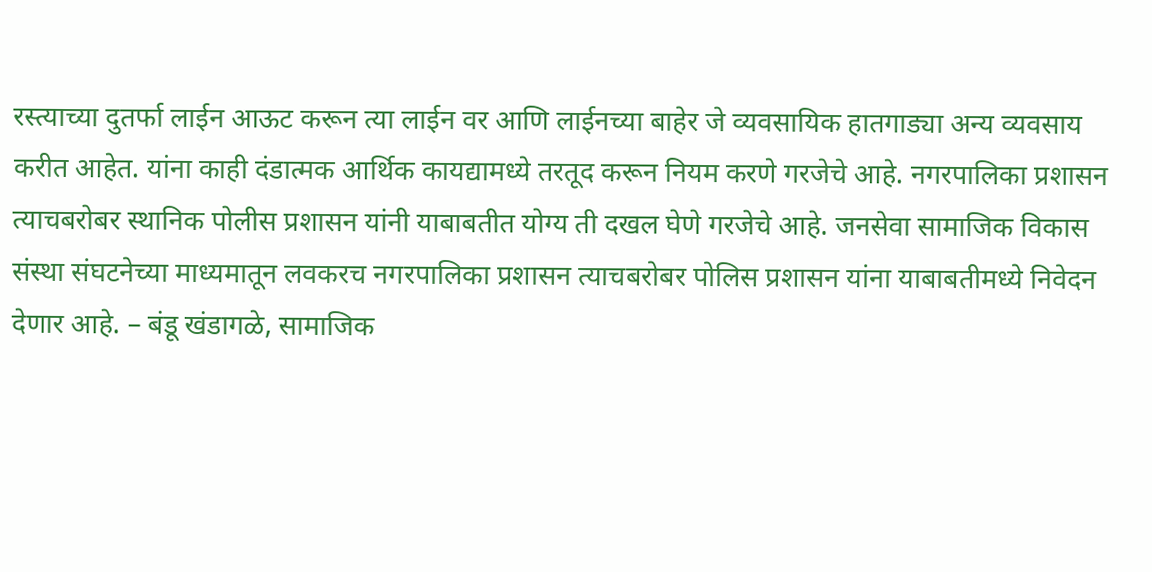रस्त्याच्या दुतर्फा लाईन आऊट करून त्या लाईन वर आणि लाईनच्या बाहेर जे व्यवसायिक हातगाड्या अन्य व्यवसाय करीत आहेत. यांना काही दंडात्मक आर्थिक कायद्यामध्ये तरतूद करून नियम करणे गरजेचे आहे. नगरपालिका प्रशासन त्याचबरोबर स्थानिक पोलीस प्रशासन यांनी याबाबतीत योग्य ती दखल घेणे गरजेचे आहे. जनसेवा सामाजिक विकास संस्था संघटनेच्या माध्यमातून लवकरच नगरपालिका प्रशासन त्याचबरोबर पोलिस प्रशासन यांना याबाबतीमध्ये निवेदन देणार आहे. – बंडू खंडागळे, सामाजिक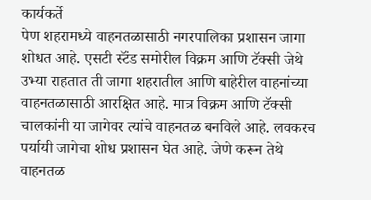कार्यकर्ते
पेण शहरामध्ये वाहनतळासाठी नगरपालिका प्रशासन जागा शोधत आहे. एसटी स्टॅंड समोरील विक्रम आणि टॅक्सी जेथे उभ्या राहतात ती जागा शहरातील आणि बाहेरील वाहनांच्या वाहनतळासाठी आरक्षित आहे. मात्र विक्रम आणि टॅक्सी चालकांनी या जागेवर त्यांचे वाहनतळ बनविले आहे. लवकरच पर्यायी जागेचा शोध प्रशासन घेत आहे. जेणे करून तेथे वाहनतळ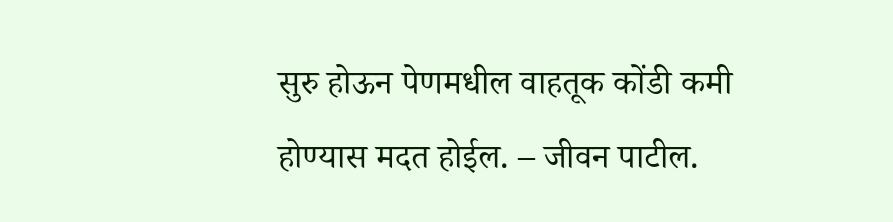सुरु होऊन पेणमधील वाहतूक कोंडी कमी होण्यास मदत होईल. – जीवन पाटील.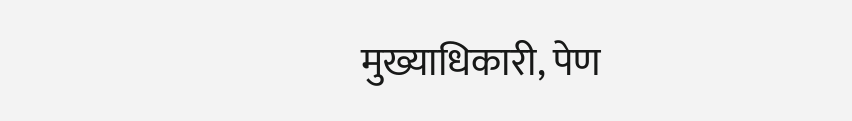मुख्याधिकारी, पेण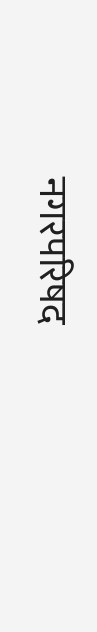नगरपरिषद